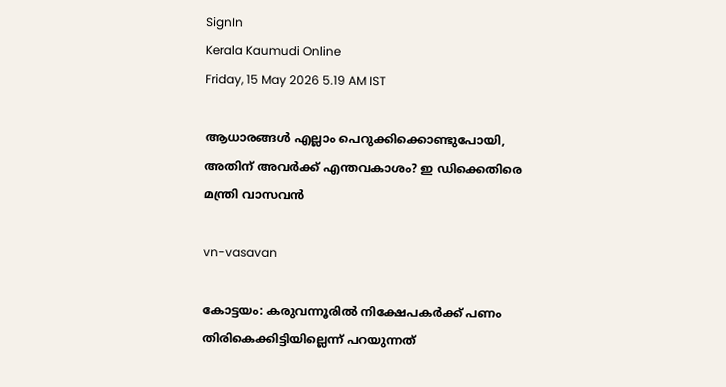SignIn
Kerala Kaumudi Online
Friday, 15 May 2026 5.19 AM IST

ആധാരങ്ങൾ എല്ലാം പെറുക്കിക്കൊണ്ടുപോയി, അതിന് അവർക്ക് എന്തവകാശം? ഇ ഡിക്കെതിരെ മന്ത്രി വാസവൻ

vn-vasavan

കോട്ടയം: കരുവന്നൂരിൽ നിക്ഷേപകർക്ക് പണം തിരികെക്കിട്ടിയില്ലെന്ന് പറയുന്നത്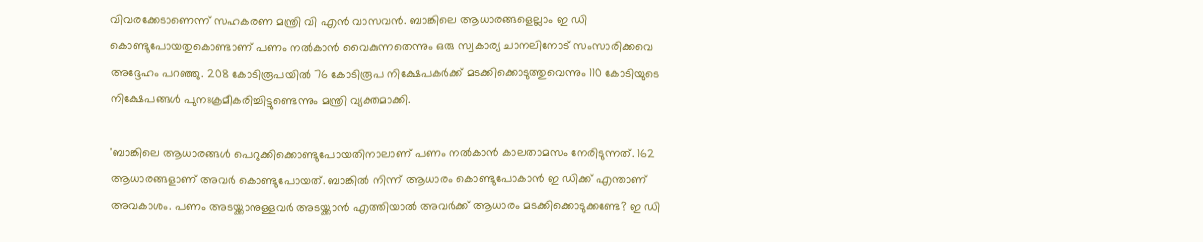വിവരക്കേടാണെന്ന് സഹകരണ മന്ത്രി വി എൻ വാസവൻ. ബാങ്കിലെ ആധാരങ്ങളെല്ലാം ഇ ഡി കൊണ്ടുപോയതുകൊണ്ടാണ് പണം നൽകാൻ വൈകുന്നതെന്നും ഒരു സ്വകാര്യ ചാനലിനോട് സംസാരിക്കവെ അദ്ദേഹം പറഞ്ഞു. 208 കോടിരൂപയില്‍ 76 കോടിരൂപ നിക്ഷേപകർക്ക് മടക്കിക്കൊടുത്തുവെന്നും 110 കോടിയുടെ നിക്ഷേപങ്ങൾ പുനഃക്രമീകരിച്ചിട്ടുണ്ടെന്നും മന്ത്രി വ്യക്തമാക്കി.

'ബാങ്കിലെ ആധാരങ്ങൾ പെറുക്കിക്കൊണ്ടുപോയതിനാലാണ് പണം നൽകാൻ കാലതാമസം നേരിടുന്നത്. 162 ആധാരങ്ങളാണ് അവർ കൊണ്ടുപോയത്. ബാങ്കിൽ നിന്ന് ആധാരം കൊണ്ടുപോകാൻ ഇ ഡിക്ക് എന്താണ് അവകാശം. പണം അടയ്ക്കാനുള്ളവർ അടയ്ക്കാൻ എത്തിയാൽ അവർക്ക് ആധാരം മടക്കിക്കൊടുക്കണ്ടേ? ഇ ഡി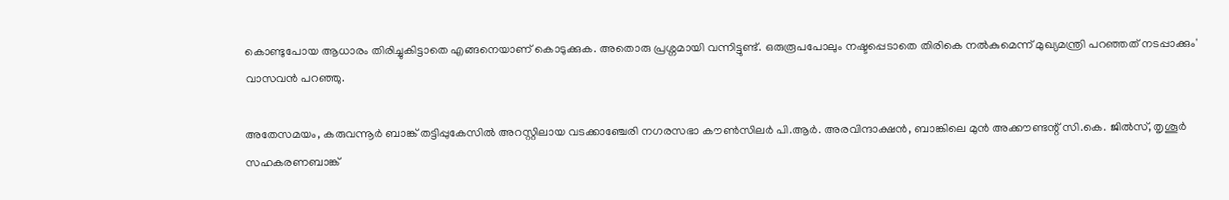കൊണ്ടുപോയ ആധാരം തിരിച്ചുകിട്ടാതെ എങ്ങനെയാണ് കൊടുക്കുക. അതൊരു പ്രശ്നമായി വന്നിട്ടുണ്ട്. ഒരുരൂപപോലും നഷ്ടപ്പെടാതെ തിരികെ നൽകുമെന്ന് മുഖ്യമന്ത്രി പറഞ്ഞത് നടപ്പാക്കും' വാസവൻ പറഞ്ഞു.

അതേസമയം, കരുവന്നൂർ ബാങ്ക് തട്ടിപ്പുകേസിൽ അറസ്റ്റിലായ വടക്കാഞ്ചേരി നഗരസഭാ കൗൺസിലർ പി.ആർ. അരവിന്ദാക്ഷൻ, ബാങ്കിലെ മുൻ അക്കൗണ്ടന്റ് സി.കെ. ജിൽസ്, തൃശൂർ സഹകരണബാങ്ക്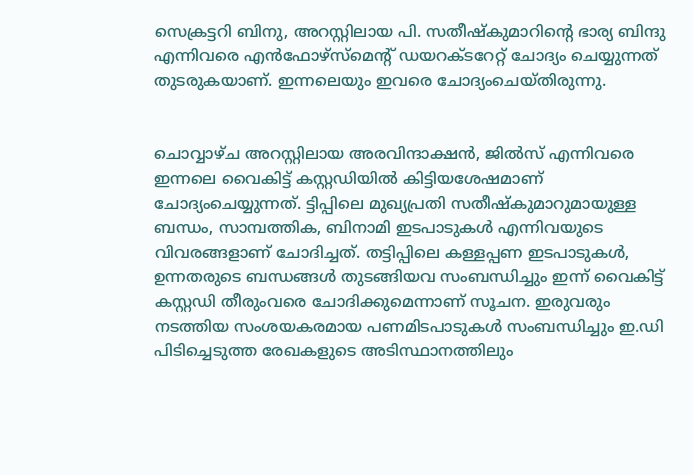സെക്രട്ടറി ബിനു, അറസ്റ്റിലായ പി. സതീഷ്‌കുമാറിന്റെ ഭാര്യ ബിന്ദു എന്നിവരെ എൻഫോഴ്സ്‌മെന്റ് ഡയറക്ടറേറ്റ് ചോദ്യം ചെയ്യുന്നത് തുടരുകയാണ്. ഇന്നലെയും ഇവരെ ചോദ്യംചെയ്തിരുന്നു.


ചൊവ്വാഴ്ച അറസ്റ്റിലായ അരവിന്ദാക്ഷൻ, ജിൽസ് എന്നിവരെ ഇന്നലെ വൈകിട്ട് കസ്റ്റഡിയിൽ കിട്ടിയശേഷമാണ് ചോദ്യംചെയ്യുന്നത്. ട്ടിപ്പിലെ മുഖ്യപ്രതി സതീഷ്‌കുമാറുമായുള്ള ബന്ധം, സാമ്പത്തിക, ബിനാമി ഇടപാടുകൾ എന്നിവയുടെ വിവരങ്ങളാണ് ചോദിച്ചത്. തട്ടിപ്പിലെ കള്ളപ്പണ ഇടപാടുകൾ, ഉന്നതരുടെ ബന്ധങ്ങൾ തുടങ്ങിയവ സംബന്ധിച്ചും ഇന്ന് വൈകിട്ട് കസ്റ്റഡി തീരുംവരെ ചോദിക്കുമെന്നാണ് സൂചന. ഇരുവരും നടത്തിയ സംശയകരമായ പണമിടപാടുകൾ സംബന്ധിച്ചും ഇ.ഡി പിടിച്ചെടുത്ത രേഖകളുടെ അടിസ്ഥാനത്തിലും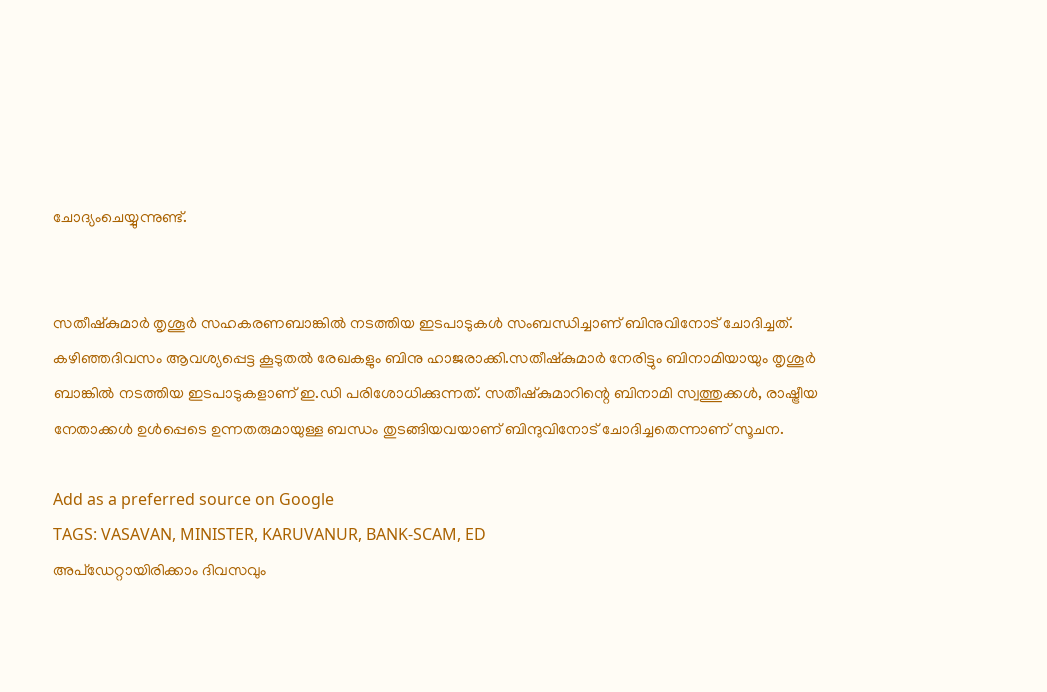ചോദ്യംചെയ്യുന്നുണ്ട്.


സതീഷ്‌കുമാർ തൃശൂർ സഹകരണബാങ്കിൽ നടത്തിയ ഇടപാടുകൾ സംബന്ധിച്ചാണ് ബിനുവിനോട് ചോദിച്ചത്. കഴിഞ്ഞദിവസം ആവശ്യപ്പെട്ട കൂടുതൽ രേഖകളും ബിനു ഹാജരാക്കി.സതീഷ്‌കുമാർ നേരിട്ടും ബിനാമിയായും തൃശൂർ ബാങ്കിൽ നടത്തിയ ഇടപാടുകളാണ് ഇ.ഡി പരിശോധിക്കുന്നത്. സതീഷ്‌കുമാറിന്റെ ബിനാമി സ്വത്തുക്കൾ, രാഷ്ട്രീയ നേതാക്കൾ ഉൾപ്പെടെ ഉന്നതരുമായുള്ള ബന്ധം തുടങ്ങിയവയാണ് ബിന്ദുവിനോട് ചോദിച്ചതെന്നാണ് സൂചന.

Add as a preferred source on Google
TAGS: VASAVAN, MINISTER, KARUVANUR, BANK-SCAM, ED
അപ്ഡേറ്റായിരിക്കാം ദിവസവും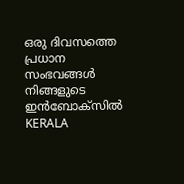ഒരു ദിവസത്തെ പ്രധാന സംഭവങ്ങൾ നിങ്ങളുടെ ഇൻബോക്സിൽ
KERALA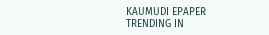KAUMUDI EPAPER
TRENDING IN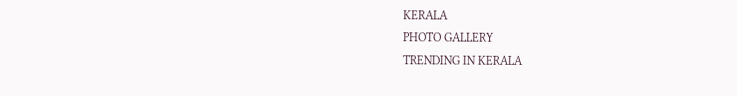KERALA
PHOTO GALLERY
TRENDING IN KERALA